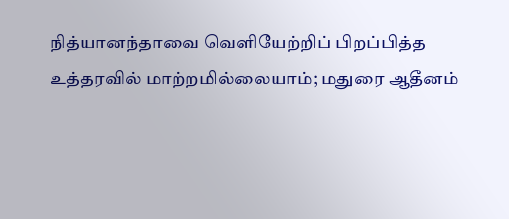நித்யானந்தாவை வெளியேற்றிப் பிறப்பித்த உத்தரவில் மாற்றமில்லையாம்; மதுரை ஆதீனம்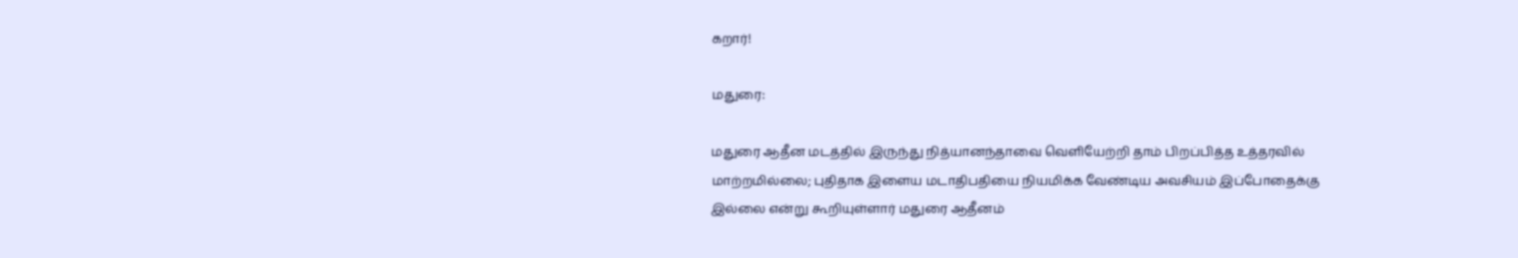கறார்!

மதுரை:

மதுரை ஆதீன மடத்தில் இருந்து நித்யானந்தாவை வெளியேற்றி தாம் பிறப்பித்த உத்தரவில் மாற்றமில்லை; புதிதாக இளைய மடாதிபதியை நியமிக்க வேண்டிய அவசியம் இப்போதைக்கு இல்லை என்று கூறியுள்ளார் மதுரை ஆதீனம்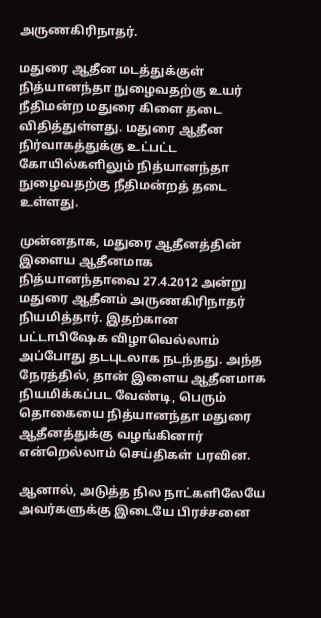அருணகிரிநாதர்.

மதுரை ஆதீன மடத்துக்குள் நித்யானந்தா நுழைவதற்கு உயர் நீதிமன்ற மதுரை கிளை தடை விதித்துள்ளது. மதுரை ஆதீன நிர்வாகத்துக்கு உட்பட்ட கோயில்களிலும் நித்யானந்தா நுழைவதற்கு நீதிமன்றத் தடை உள்ளது.

முன்னதாக, மதுரை ஆதீனத்தின் இளைய ஆதீனமாக நித்யானந்தாவை 27.4.2012 அன்று மதுரை ஆதீனம் அருணகிரிநாதர் நியமித்தார். இதற்கான பட்டாபிஷேக விழாவெல்லாம் அப்போது தடபுடலாக நடந்தது. அந்த நேரத்தில், தான் இளைய ஆதீனமாக நியமிக்கப்பட வேண்டி, பெரும் தொகையை நித்யானந்தா மதுரை ஆதீனத்துக்கு வழங்கினார் என்றெல்லாம் செய்திகள் பரவின.

ஆனால், அடுத்த நில நாட்களிலேயே அவர்களுக்கு இடையே பிரச்சனை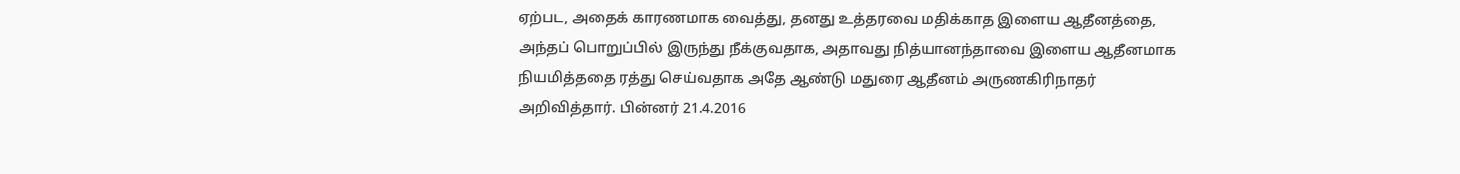ஏற்பட, அதைக் காரணமாக வைத்து, தனது உத்தரவை மதிக்காத இளைய ஆதீனத்தை, அந்தப் பொறுப்பில் இருந்து நீக்குவதாக, அதாவது நித்யானந்தாவை இளைய ஆதீனமாக நியமித்ததை ரத்து செய்வதாக அதே ஆண்டு மதுரை ஆதீனம் அருணகிரிநாதர் அறிவித்தார். பின்னர் 21.4.2016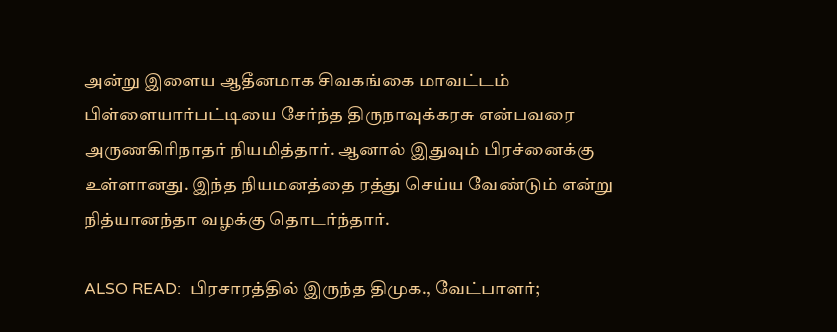அன்று இளைய ஆதீனமாக சிவகங்கை மாவட்டம் பிள்ளையார்பட்டியை சேர்ந்த திருநாவுக்கரசு என்பவரை அருணகிரிநாதர் நியமித்தார். ஆனால் இதுவும் பிரச்னைக்கு உள்ளானது. இந்த நியமனத்தை ரத்து செய்ய வேண்டும் என்று நித்யானந்தா வழக்கு தொடர்ந்தார்.

ALSO READ:  பிரசாரத்தில் இருந்த திமுக., வேட்பாளர்;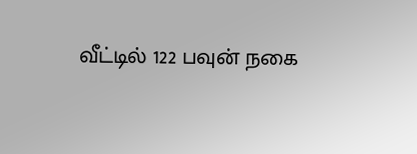வீட்டில் 122 பவுன் நகை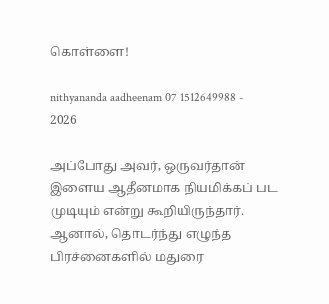கொள்ளை!

nithyananda aadheenam 07 1512649988 - 2026

அப்போது அவர், ஒருவர்தான் இளைய ஆதீனமாக நியமிக்கப் பட முடியும் என்று கூறியிருந்தார். ஆனால், தொடர்ந்து எழுந்த பிரச்னைகளில் மதுரை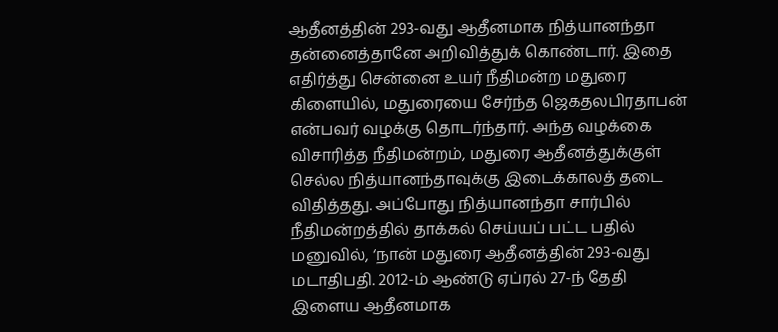ஆதீனத்தின் 293-வது ஆதீனமாக நித்யானந்தா தன்னைத்தானே அறிவித்துக் கொண்டார். இதை எதிர்த்து சென்னை உயர் நீதிமன்ற மதுரை கிளையில், மதுரையை சேர்ந்த ஜெகதலபிரதாபன் என்பவர் வழக்கு தொடர்ந்தார். அந்த வழக்கை விசாரித்த நீதிமன்றம், மதுரை ஆதீனத்துக்குள் செல்ல நித்யானந்தாவுக்கு இடைக்காலத் தடை விதித்தது. அப்போது நித்யானந்தா சார்பில் நீதிமன்றத்தில் தாக்கல் செய்யப் பட்ட பதில் மனுவில், ‘நான் மதுரை ஆதீனத்தின் 293-வது மடாதிபதி. 2012-ம் ஆண்டு ஏப்ரல் 27-ந் தேதி இளைய ஆதீனமாக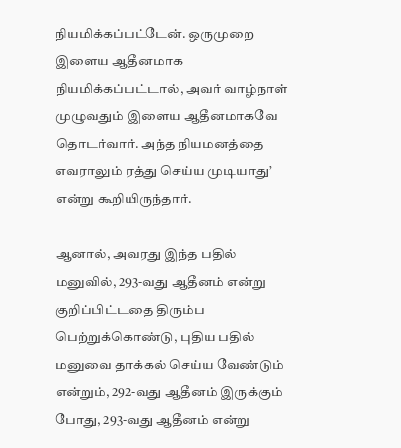நியமிக்கப்பட்டேன். ஒருமுறை இளைய ஆதீனமாக நியமிக்கப்பட்டால், அவர் வாழ்நாள் முழுவதும் இளைய ஆதீனமாகவே தொடர்வார். அந்த நியமனத்தை எவராலும் ரத்து செய்ய முடியாது’ என்று கூறியிருந்தார்.

ஆனால், அவரது இந்த பதில் மனுவில், 293-வது ஆதீனம் என்று குறிப்பிட்டதை திரும்ப பெற்றுக்கொண்டு, புதிய பதில் மனுவை தாக்கல் செய்ய வேண்டும் என்றும், 292-வது ஆதீனம் இருக்கும் போது, 293-வது ஆதீனம் என்று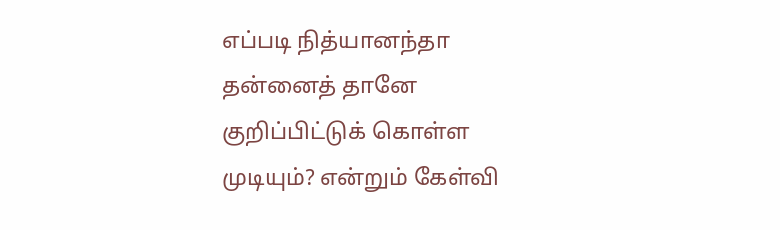எப்படி நித்யானந்தா தன்னைத் தானே குறிப்பிட்டுக் கொள்ள முடியும்? என்றும் கேள்வி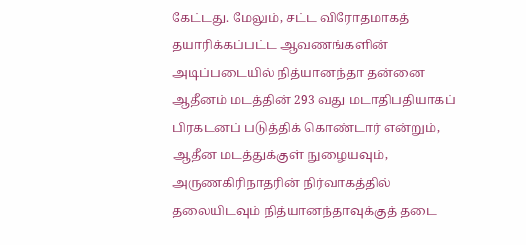கேட்டது. மேலும், சட்ட விரோதமாகத் தயாரிக்கப்பட்ட ஆவணங்களின் அடிப்படையில் நித்யானந்தா தன்னை ஆதீனம் மடத்தின் 293 வது மடாதிபதியாகப் பிரகடனப் படுத்திக் கொண்டார் என்றும், ஆதீன மடத்துக்குள் நுழையவும், அருணகிரிநாதரின் நிர்வாகத்தில் தலையிடவும் நித்யானந்தாவுக்குத் தடை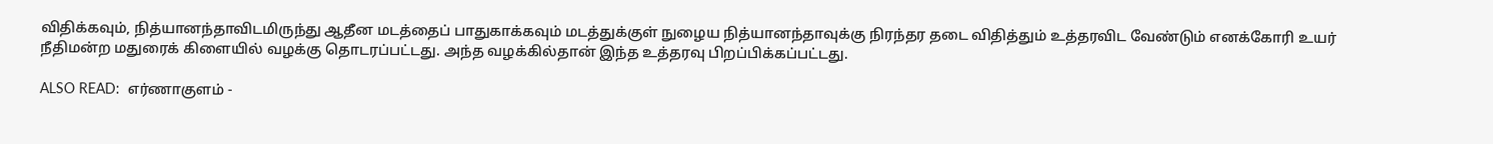விதிக்கவும், நித்யானந்தாவிடமிருந்து ஆதீன மடத்தைப் பாதுகாக்கவும் மடத்துக்குள் நுழைய நித்யானந்தாவுக்கு நிரந்தர தடை விதித்தும் உத்தரவிட வேண்டும் எனக்கோரி உயர் நீதிமன்ற மதுரைக் கிளையில் வழக்கு தொடரப்பட்டது. அந்த வழக்கில்தான் இந்த உத்தரவு பிறப்பிக்கப்பட்டது.

ALSO READ:  எர்ணாகுளம் -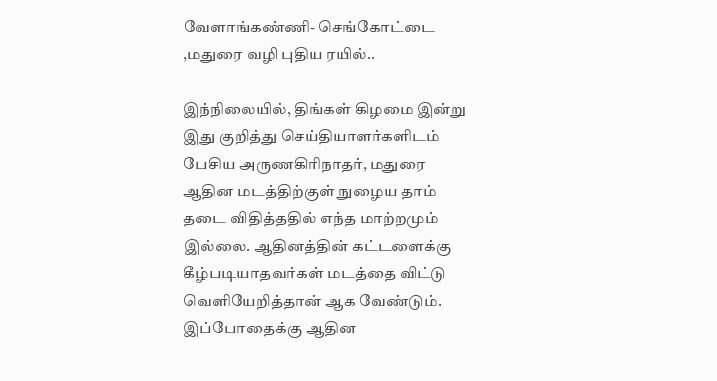வேளாங்கண்ணி- செங்கோட்டை ,மதுரை வழி புதிய ரயில்..

இந்நிலையில், திங்கள் கிழமை இன்று இது குறித்து செய்தியாளர்களிடம் பேசிய அருணகிரிநாதர், மதுரை ஆதின மடத்திற்குள் நுழைய தாம் தடை விதித்ததில் எந்த மாற்றமும் இல்லை. ஆதினத்தின் கட்டளைக்கு கீழ்படியாதவர்கள் மடத்தை விட்டு வெளியேறித்தான் ஆக வேண்டும். இப்போதைக்கு ஆதின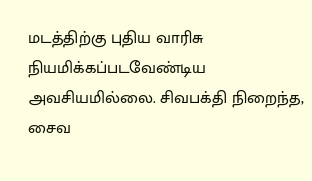மடத்திற்கு புதிய வாரிசு நியமிக்கப்படவேண்டிய அவசியமில்லை. சிவபக்தி நிறைந்த, சைவ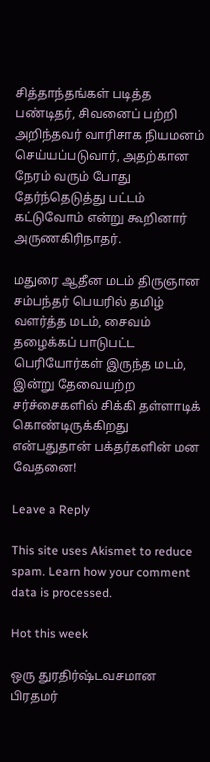சித்தாந்தங்கள் படித்த பண்டிதர், சிவனைப் பற்றி அறிந்தவர் வாரிசாக நியமனம் செய்யப்படுவார், அதற்கான நேரம் வரும் போது தேர்ந்தெடுத்து பட்டம் கட்டுவோம் என்று கூறினார் அருணகிரிநாதர்.

மதுரை ஆதீன மடம் திருஞான சம்பந்தர் பெயரில் தமிழ் வளர்த்த மடம், சைவம் தழைக்கப் பாடுபட்ட பெரியோர்கள் இருந்த மடம், இன்று தேவையற்ற சர்ச்சைகளில் சிக்கி தள்ளாடிக் கொண்டிருக்கிறது என்பதுதான் பக்தர்களின் மன வேதனை!

Leave a Reply

This site uses Akismet to reduce spam. Learn how your comment data is processed.

Hot this week

ஒரு துரதிர்ஷ்டவசமான பிரதமர்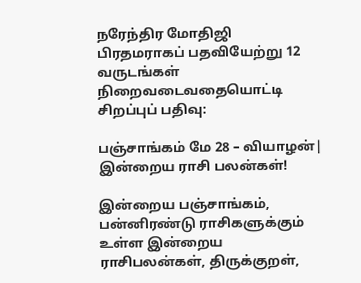நரேந்திர மோதிஜி பிரதமராகப் பதவியேற்று 12 வருடங்கள் நிறைவடைவதையொட்டி சிறப்புப் பதிவு:

பஞ்சாங்கம் மே 28 – வியாழன்| இன்றைய ராசி பலன்கள்!

இன்றைய பஞ்சாங்கம், பன்னிரண்டு ராசிகளுக்கும் உள்ள இன்றைய ராசிபலன்கள், திருக்குறள்,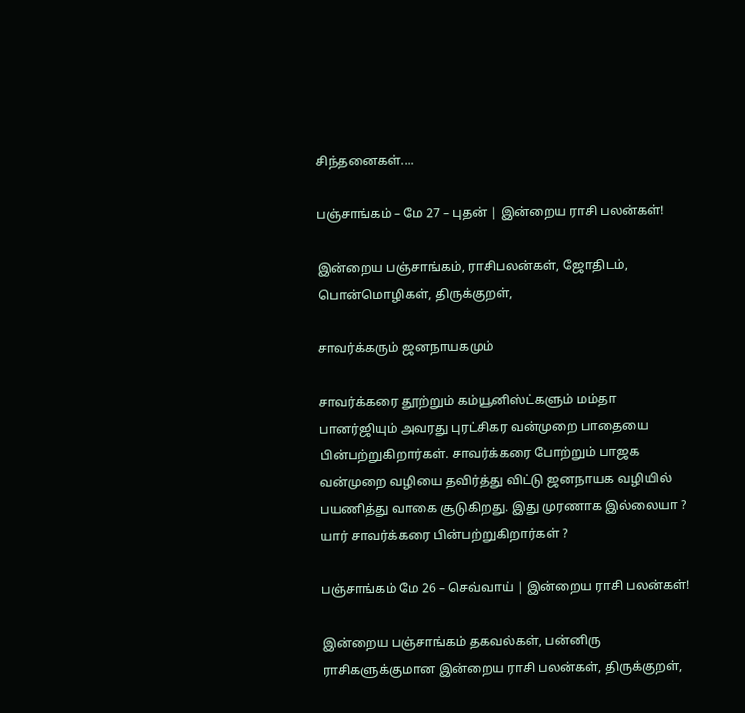சிந்தனைகள்....

பஞ்சாங்கம் – மே 27 – புதன் | இன்றைய ராசி பலன்கள்!

இன்றைய பஞ்சாங்கம், ராசிபலன்கள், ஜோதிடம், பொன்மொழிகள், திருக்குறள்,

சாவர்க்கரும் ஜனநாயகமும்

சாவர்க்கரை தூற்றும் கம்யூனிஸ்ட்களும் மம்தா பானர்ஜியும் அவரது புரட்சிகர வன்முறை பாதையை பின்பற்றுகிறார்கள். சாவர்க்கரை போற்றும் பாஜக வன்முறை வழியை தவிர்த்து விட்டு ஜனநாயக வழியில் பயணித்து வாகை சூடுகிறது. இது முரணாக இல்லையா ? யார் சாவர்க்கரை பின்பற்றுகிறார்கள் ?

பஞ்சாங்கம் மே 26 – செவ்வாய் | இன்றைய ராசி பலன்கள்!

இன்றைய பஞ்சாங்கம் தகவல்கள், பன்னிரு ராசிகளுக்குமான இன்றைய ராசி பலன்கள், திருக்குறள்,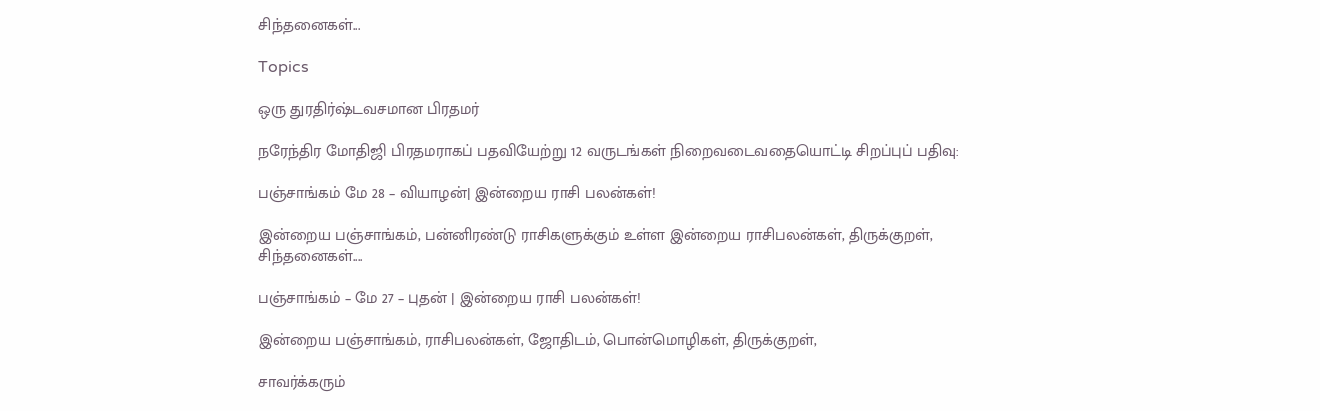சிந்தனைகள்...

Topics

ஒரு துரதிர்ஷ்டவசமான பிரதமர்

நரேந்திர மோதிஜி பிரதமராகப் பதவியேற்று 12 வருடங்கள் நிறைவடைவதையொட்டி சிறப்புப் பதிவு:

பஞ்சாங்கம் மே 28 – வியாழன்| இன்றைய ராசி பலன்கள்!

இன்றைய பஞ்சாங்கம், பன்னிரண்டு ராசிகளுக்கும் உள்ள இன்றைய ராசிபலன்கள், திருக்குறள், சிந்தனைகள்....

பஞ்சாங்கம் – மே 27 – புதன் | இன்றைய ராசி பலன்கள்!

இன்றைய பஞ்சாங்கம், ராசிபலன்கள், ஜோதிடம், பொன்மொழிகள், திருக்குறள்,

சாவர்க்கரும்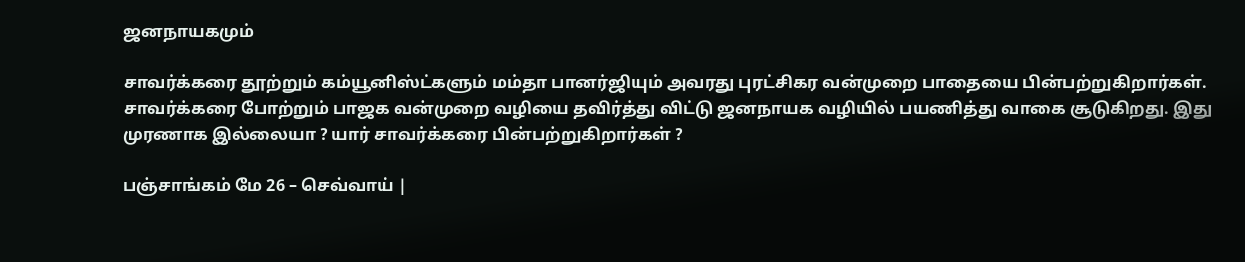ஜனநாயகமும்

சாவர்க்கரை தூற்றும் கம்யூனிஸ்ட்களும் மம்தா பானர்ஜியும் அவரது புரட்சிகர வன்முறை பாதையை பின்பற்றுகிறார்கள். சாவர்க்கரை போற்றும் பாஜக வன்முறை வழியை தவிர்த்து விட்டு ஜனநாயக வழியில் பயணித்து வாகை சூடுகிறது. இது முரணாக இல்லையா ? யார் சாவர்க்கரை பின்பற்றுகிறார்கள் ?

பஞ்சாங்கம் மே 26 – செவ்வாய் |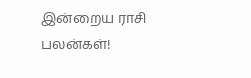இன்றைய ராசி பலன்கள்!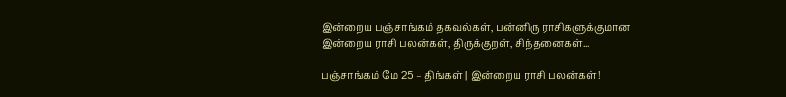இன்றைய பஞ்சாங்கம் தகவல்கள், பன்னிரு ராசிகளுக்குமான இன்றைய ராசி பலன்கள், திருக்குறள், சிந்தனைகள்...

பஞ்சாங்கம் மே 25 – திங்கள் | இன்றைய ராசி பலன்கள்!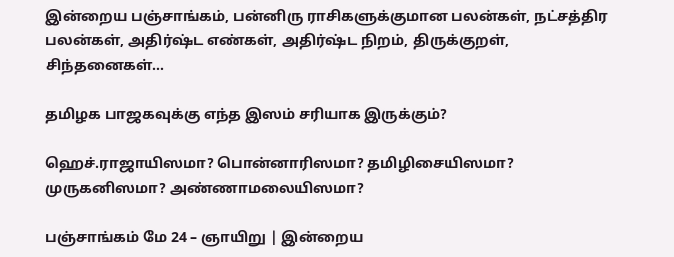இன்றைய பஞ்சாங்கம், பன்னிரு ராசிகளுக்குமான பலன்கள், நட்சத்திர பலன்கள், அதிர்ஷ்ட எண்கள், அதிர்ஷ்ட நிறம், திருக்குறள், சிந்தனைகள்...

தமிழக பாஜகவுக்கு எந்த இஸம் சரியாக இருக்கும்?

ஹெச்.ராஜாயிஸமா? பொன்னாரிஸமா? தமிழிசையிஸமா? முருகனிஸமா? அண்ணாமலையிஸமா?

பஞ்சாங்கம் மே 24 – ஞாயிறு | இன்றைய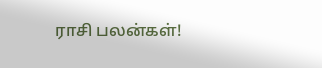ராசி பலன்கள்!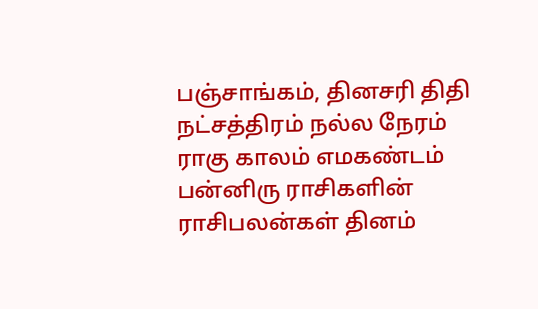பஞ்சாங்கம், தினசரி திதி நட்சத்திரம் நல்ல நேரம் ராகு காலம் எமகண்டம் பன்னிரு ராசிகளின் ராசிபலன்கள் தினம்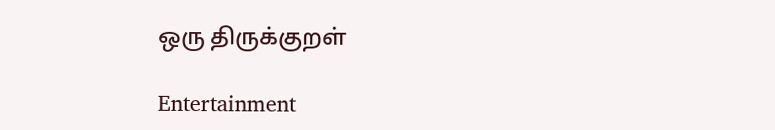ஒரு திருக்குறள்

Entertainment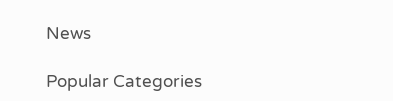News

Popular Categories